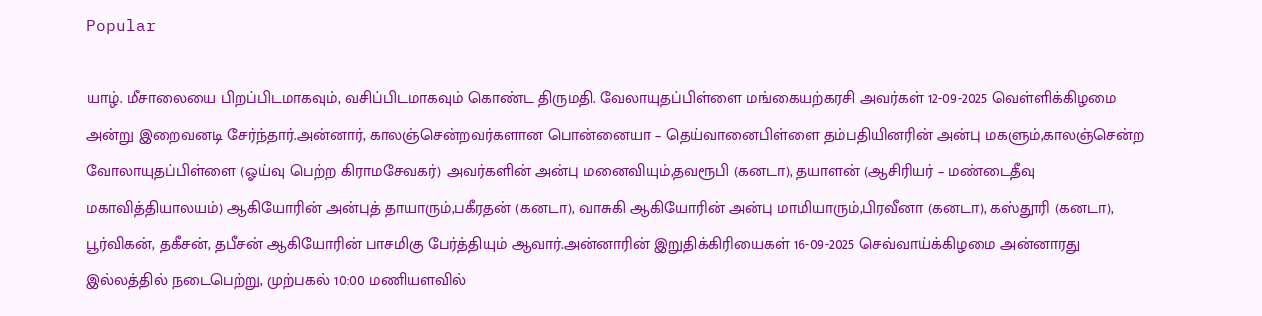Popular

யாழ். மீசாலையை பிறப்பிடமாகவும், வசிப்பிடமாகவும் கொண்ட திருமதி. வேலாயுதப்பிள்ளை மங்கையற்கரசி அவர்கள் 12-09-2025 வெள்ளிக்கிழமை அன்று இறைவனடி சேர்ந்தார்.அன்னார், காலஞ்சென்றவர்களான பொன்னையா – தெய்வானைபிள்ளை தம்பதியினரின் அன்பு மகளும்,காலஞ்சென்ற வோலாயுதப்பிள்ளை (ஓய்வு பெற்ற கிராமசேவகர்) அவர்களின் அன்பு மனைவியும்,தவரூபி (கனடா), தயாளன் (ஆசிரியர் – மண்டைதீவு மகாவித்தியாலயம்) ஆகியோரின் அன்புத் தாயாரும்,பகீரதன் (கனடா), வாசுகி ஆகியோரின் அன்பு மாமியாரும்,பிரவீனா (கனடா), கஸ்தூரி (கனடா), பூர்விகன், தகீசன், தபீசன் ஆகியோரின் பாசமிகு பேர்த்தியும் ஆவார்.அன்னாரின் இறுதிக்கிரியைகள் 16-09-2025 செவ்வாய்க்கிழமை அன்னாரது இல்லத்தில் நடைபெற்று, முற்பகல் 10:00 மணியளவில்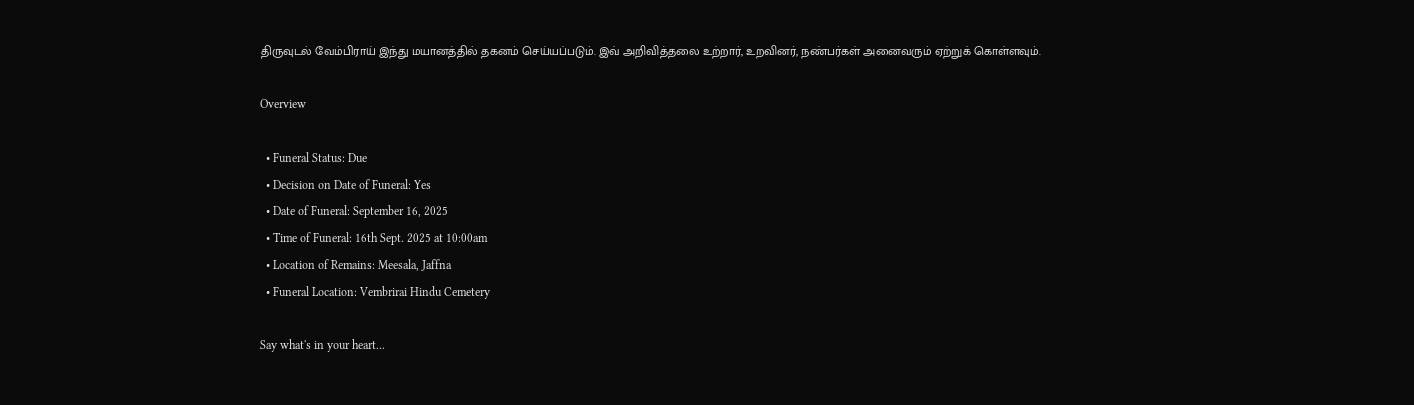திருவுடல் வேம்பிராய் இந்து மயானத்தில் தகனம் செய்யப்படும். இவ் அறிவித்தலை உற்றார், உறவினர், நண்பர்கள் அனைவரும் ஏற்றுக் கொள்ளவும்.

Overview

  • Funeral Status: Due
  • Decision on Date of Funeral: Yes
  • Date of Funeral: September 16, 2025
  • Time of Funeral: 16th Sept. 2025 at 10:00am
  • Location of Remains: Meesala, Jaffna
  • Funeral Location: Vembrirai Hindu Cemetery

Say what's in your heart...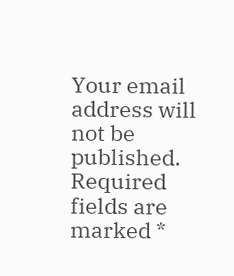Your email address will not be published. Required fields are marked *